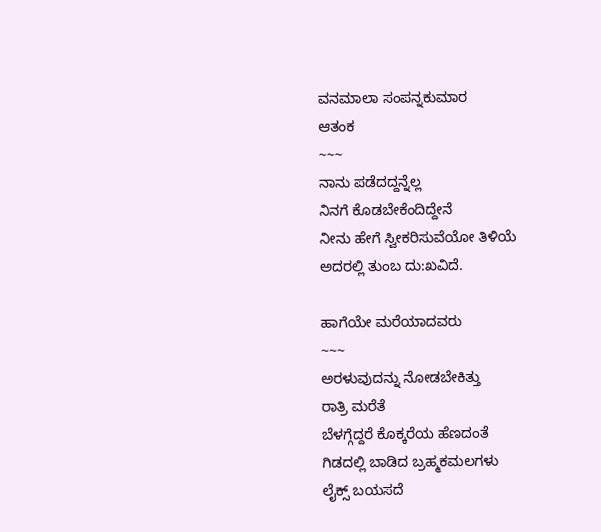ವನಮಾಲಾ ಸಂಪನ್ನಕುಮಾರ
ಆತಂಕ
~~~
ನಾನು ಪಡೆದದ್ದನ್ನೆಲ್ಲ
ನಿನಗೆ ಕೊಡಬೇಕೆಂದಿದ್ದೇನೆ
ನೀನು ಹೇಗೆ ಸ್ವೀಕರಿಸುವೆಯೋ ತಿಳಿಯೆ
ಅದರಲ್ಲಿ ತುಂಬ ದು:ಖವಿದೆ.

ಹಾಗೆಯೇ ಮರೆಯಾದವರು
~~~
ಅರಳುವುದನ್ನು ನೋಡಬೇಕಿತ್ತು
ರಾತ್ರಿ ಮರೆತೆ
ಬೆಳಗ್ಗೆದ್ದರೆ ಕೊಕ್ಕರೆಯ ಹೆಣದಂತೆ
ಗಿಡದಲ್ಲಿ ಬಾಡಿದ ಬ್ರಹ್ಮಕಮಲಗಳು
ಲೈಕ್ಸ್ ಬಯಸದೆ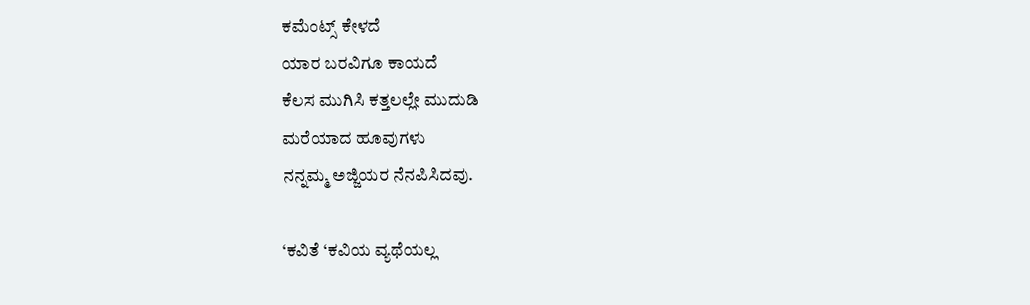ಕಮೆಂಟ್ಸ್ ಕೇಳದೆ
ಯಾರ ಬರವಿಗೂ ಕಾಯದೆ
ಕೆಲಸ ಮುಗಿಸಿ ಕತ್ತಲಲ್ಲೇ ಮುದುಡಿ
ಮರೆಯಾದ ಹೂವುಗಳು
ನನ್ನಮ್ಮ ಅಜ್ಜಿಯರ ನೆನಪಿಸಿದವು.

‘ಕವಿತೆ ‘ಕವಿಯ ವ್ಯಥೆಯಲ್ಲ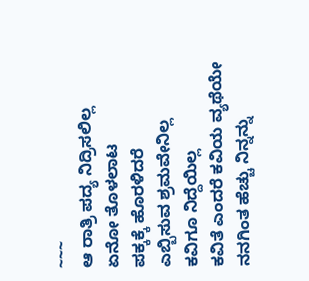~~~
ಆ ರಾತ್ರಿ ಪದ್ಯ ನಿದ್ರಿಸಲಿಲ್ಲ
ಏನೋ ತೊಳಲಾಟ
ಪಕ್ಕಕ್ಕೆ ಹೊರಳಿದರೆ
ಎಬ್ಬಿಸುವ ಶ್ರಮವೇನಿಲ್ಲ
ಕವಿಗೂ ನಿದ್ದೆಯಿಲ್ಲ
ಕವಿತೆ ಎಂದರೆ ಕವಿಯ ವ್ಯಥೆಯೇ
ನನಗಿಂತ ಹೆಚ್ಚು ನಿನ್ನನ್ನು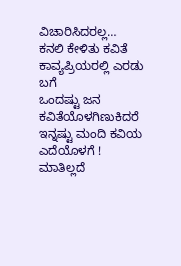ವಿಚಾರಿಸಿದರಲ್ಲ…
ಕನಲಿ ಕೇಳಿತು ಕವಿತೆ
ಕಾವ್ಯಪ್ರಿಯರಲ್ಲಿ ಎರಡು ಬಗೆ
ಒಂದಷ್ಟು ಜನ ಕವಿತೆಯೊಳಗಿಣುಕಿದರೆ
ಇನ್ನಷ್ಟು ಮಂದಿ ಕವಿಯ ಎದೆಯೊಳಗೆ !
ಮಾತಿಲ್ಲದೆ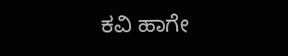ಕವಿ ಹಾಗೇ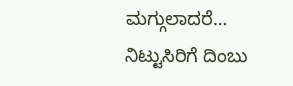ಮಗ್ಗುಲಾದರೆ…
ನಿಟ್ಟುಸಿರಿಗೆ ದಿಂಬು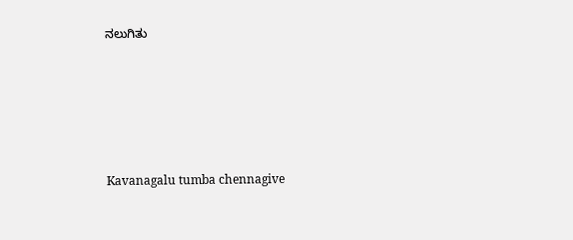ನಲುಗಿತು





Kavanagalu tumba chennagive